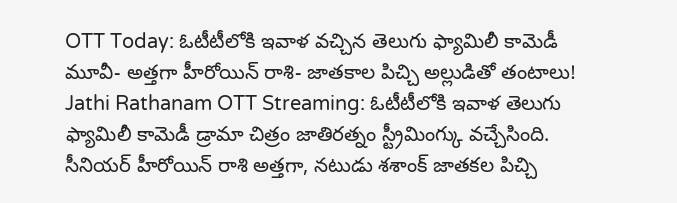OTT Today: ఓటీటీలోకి ఇవాళ వచ్చిన తెలుగు ఫ్యామిలీ కామెడీ మూవీ- అత్తగా హీరోయిన్ రాశి- జాతకాల పిచ్చి అల్లుడితో తంటాలు!
Jathi Rathanam OTT Streaming: ఓటీటీలోకి ఇవాళ తెలుగు ఫ్యామిలీ కామెడీ డ్రామా చిత్రం జాతిరత్నం స్ట్రీమింగ్కు వచ్చేసింది. సీనియర్ హీరోయిన్ రాశి అత్తగా, నటుడు శశాంక్ జాతకల పిచ్చి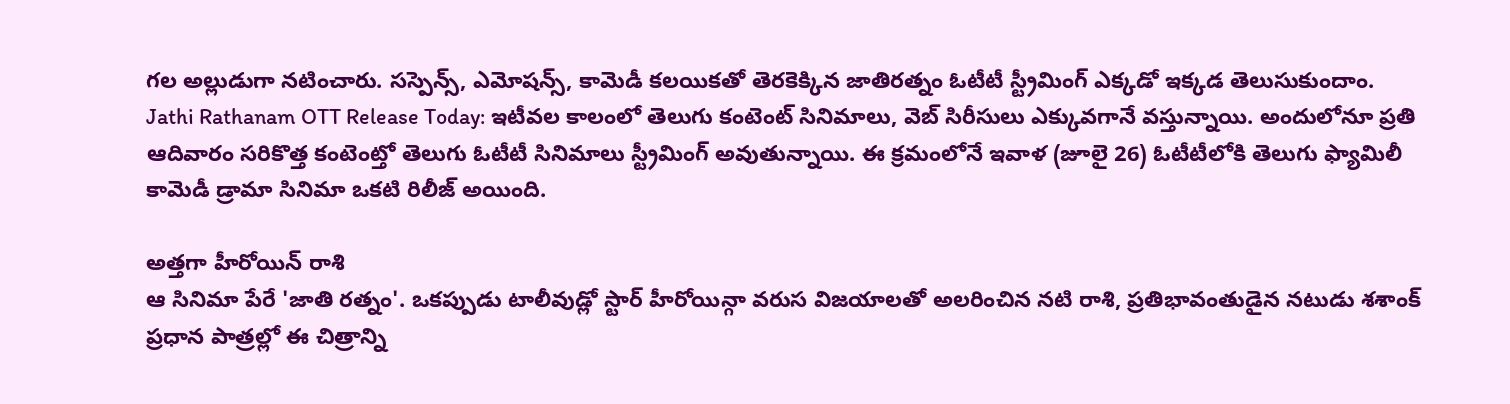గల అల్లుడుగా నటించారు. సస్పెన్స్, ఎమోషన్స్, కామెడీ కలయికతో తెరకెక్కిన జాతిరత్నం ఓటీటీ స్ట్రీమింగ్ ఎక్కడో ఇక్కడ తెలుసుకుందాం.
Jathi Rathanam OTT Release Today: ఇటీవల కాలంలో తెలుగు కంటెంట్ సినిమాలు, వెబ్ సిరీసులు ఎక్కువగానే వస్తున్నాయి. అందులోనూ ప్రతి ఆదివారం సరికొత్త కంటెంట్తో తెలుగు ఓటీటీ సినిమాలు స్ట్రీమింగ్ అవుతున్నాయి. ఈ క్రమంలోనే ఇవాళ (జూలై 26) ఓటీటీలోకి తెలుగు ఫ్యామిలీ కామెడీ డ్రామా సినిమా ఒకటి రిలీజ్ అయింది.

అత్తగా హీరోయిన్ రాశి
ఆ సినిమా పేరే 'జాతి రత్నం'. ఒకప్పుడు టాలీవుడ్లో స్టార్ హీరోయిన్గా వరుస విజయాలతో అలరించిన నటి రాశి, ప్రతిభావంతుడైన నటుడు శశాంక్ ప్రధాన పాత్రల్లో ఈ చిత్రాన్ని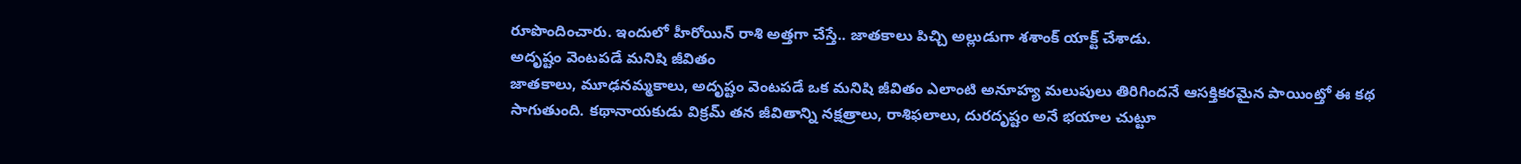రూపొందించారు. ఇందులో హీరోయిన్ రాశి అత్తగా చేస్తే.. జాతకాలు పిచ్చి అల్లుడుగా శశాంక్ యాక్ట్ చేశాడు.
అదృష్టం వెంటపడే మనిషి జీవితం
జాతకాలు, మూఢనమ్మకాలు, అదృష్టం వెంటపడే ఒక మనిషి జీవితం ఎలాంటి అనూహ్య మలుపులు తిరిగిందనే ఆసక్తికరమైన పాయింట్తో ఈ కథ సాగుతుంది. కథానాయకుడు విక్రమ్ తన జీవితాన్ని నక్షత్రాలు, రాశిఫలాలు, దురదృష్టం అనే భయాల చుట్టూ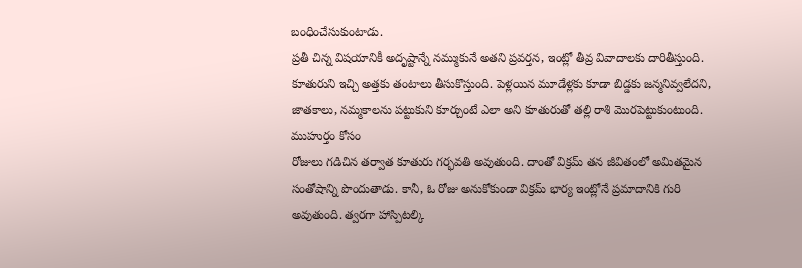బంధించేసుకుంటాడు.
ప్రతీ చిన్న విషయానికీ అదృష్టాన్నే నమ్ముకునే అతని ప్రవర్తన, ఇంట్లో తీవ్ర వివాదాలకు దారితీస్తుంది. కూతురుని ఇచ్చి అత్తకు తంటాలు తీసుకొస్తుంది. పెళ్లయిన మూడేళ్లకు కూడా బిడ్డకు జన్మనివ్వలేదని, జాతకాలు, నమ్మకాలను పట్టుకుని కూర్చుంటే ఎలా అని కూతురుతో తల్లి రాశి మొరపెట్టుకుంటుంది.
ముహుర్తం కోసం
రోజులు గడిచిన తర్వాత కూతురు గర్భవతి అవుతుంది. దాంతో విక్రమ్ తన జీవితంలో అమితమైన సంతోషాన్ని పొందుతాడు. కానీ, ఓ రోజు అనుకోకుండా విక్రమ్ భార్య ఇంట్లోనే ప్రమాదానికి గురి అవుతుంది. త్వరగా హాస్పిటల్కి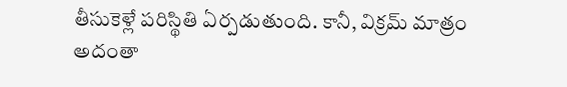తీసుకెళ్లే పరిస్థితి ఏర్పడుతుంది. కానీ, విక్రమ్ మాత్రం అదంతా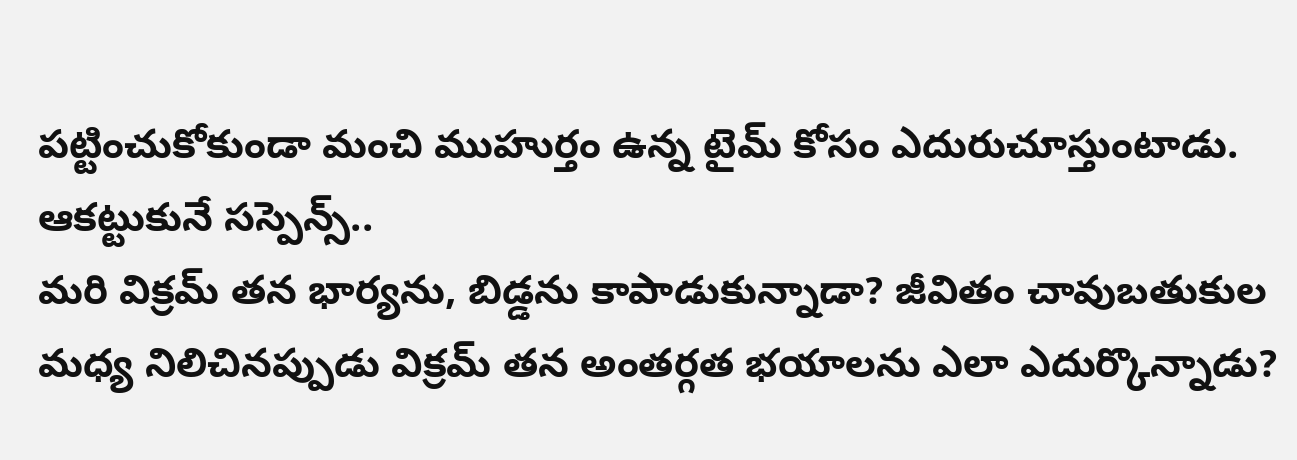పట్టించుకోకుండా మంచి ముహుర్తం ఉన్న టైమ్ కోసం ఎదురుచూస్తుంటాడు.
ఆకట్టుకునే సస్పెన్స్..
మరి విక్రమ్ తన భార్యను, బిడ్డను కాపాడుకున్నాడా? జీవితం చావుబతుకుల మధ్య నిలిచినప్పుడు విక్రమ్ తన అంతర్గత భయాలను ఎలా ఎదుర్కొన్నాడు?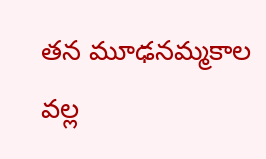తన మూఢనమ్మకాల వల్ల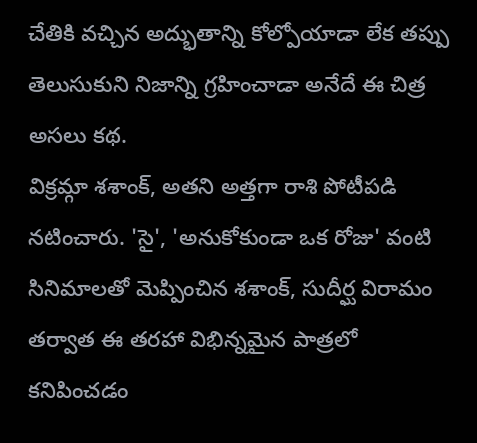చేతికి వచ్చిన అద్భుతాన్ని కోల్పోయాడా లేక తప్పు తెలుసుకుని నిజాన్ని గ్రహించాడా అనేదే ఈ చిత్ర అసలు కథ.
విక్రమ్గా శశాంక్, అతని అత్తగా రాశి పోటీపడి నటించారు. 'సై', 'అనుకోకుండా ఒక రోజు' వంటి సినిమాలతో మెప్పించిన శశాంక్, సుదీర్ఘ విరామం తర్వాత ఈ తరహా విభిన్నమైన పాత్రలో కనిపించడం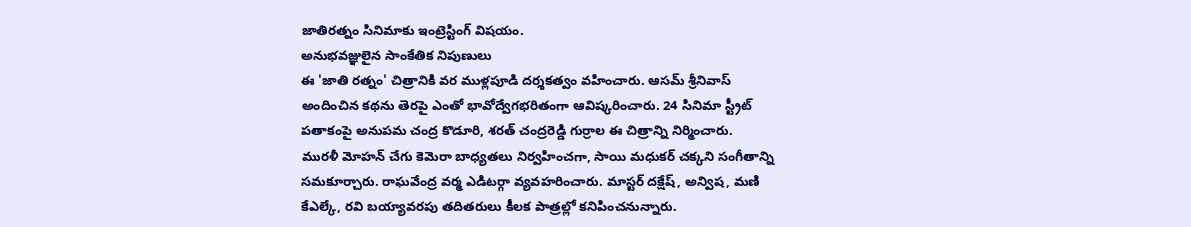జాతిరత్నం సినిమాకు ఇంట్రెస్టింగ్ విషయం.
అనుభవజ్ఞులైన సాంకేతిక నిపుణులు
ఈ 'జాతి రత్నం' చిత్రానికి వర ముళ్లపూడి దర్శకత్వం వహించారు. ఆసమ్ శ్రీనివాస్ అందించిన కథను తెరపై ఎంతో భావోద్వేగభరితంగా ఆవిష్కరించారు. 24 సినిమా స్ట్రీట్ పతాకంపై అనుపమ చంద్ర కొడూరి, శరత్ చంద్రరెడ్డి గుర్రాల ఈ చిత్రాన్ని నిర్మించారు.
మురళీ మోహన్ చేగు కెమెరా బాధ్యతలు నిర్వహించగా, సాయి మధుకర్ చక్కని సంగీతాన్ని సమకూర్చారు. రాఘవేంద్ర వర్మ ఎడిటర్గా వ్యవహరించారు. మాస్టర్ దక్షేష్, అన్విష, మణి కేఎల్కే, రవి బయ్యావరపు తదితరులు కీలక పాత్రల్లో కనిపించనున్నారు.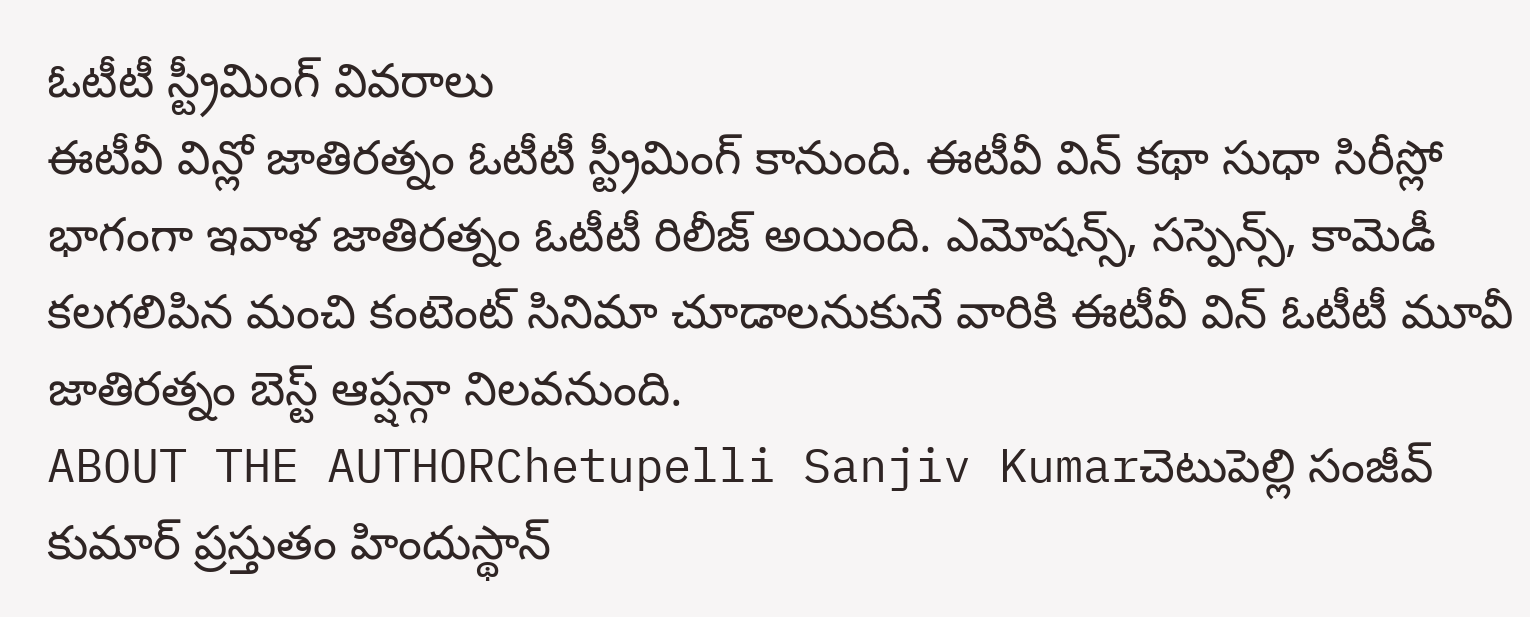ఓటీటీ స్ట్రీమింగ్ వివరాలు
ఈటీవీ విన్లో జాతిరత్నం ఓటీటీ స్ట్రీమింగ్ కానుంది. ఈటీవీ విన్ కథా సుధా సిరీస్లో భాగంగా ఇవాళ జాతిరత్నం ఓటీటీ రిలీజ్ అయింది. ఎమోషన్స్, సస్పెన్స్, కామెడీ కలగలిపిన మంచి కంటెంట్ సినిమా చూడాలనుకునే వారికి ఈటీవీ విన్ ఓటీటీ మూవీ జాతిరత్నం బెస్ట్ ఆప్షన్గా నిలవనుంది.
ABOUT THE AUTHORChetupelli Sanjiv Kumarచెటుపెల్లి సంజీవ్ కుమార్ ప్రస్తుతం హిందుస్థాన్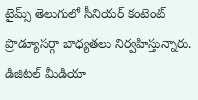టైమ్స్ తెలుగులో సీనియర్ కంటెంట్ ప్రొడ్యూసర్గా బాధ్యతలు నిర్వహిస్తున్నారు. డిజిటల్ మీడియా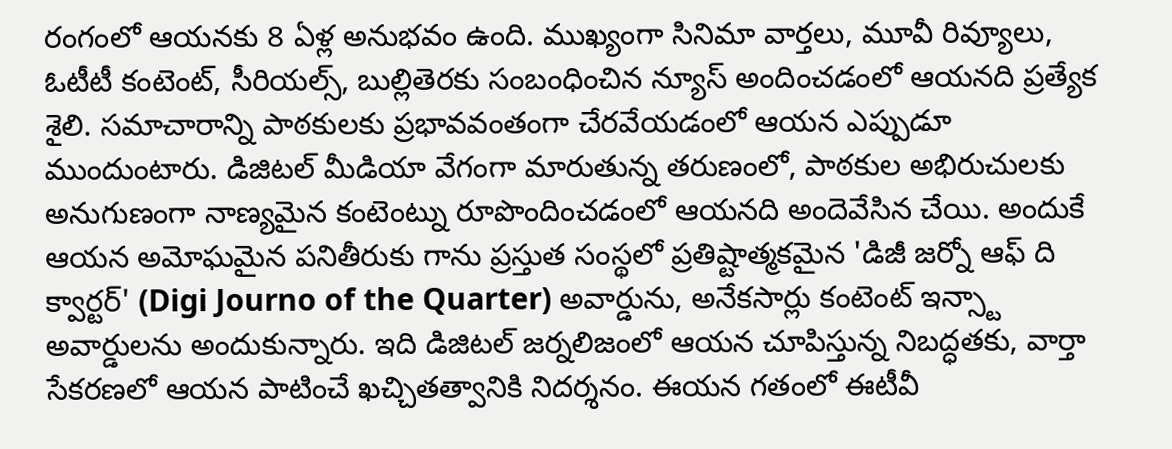రంగంలో ఆయనకు 8 ఏళ్ల అనుభవం ఉంది. ముఖ్యంగా సినిమా వార్తలు, మూవీ రివ్యూలు, ఓటీటీ కంటెంట్, సీరియల్స్, బుల్లితెరకు సంబంధించిన న్యూస్ అందించడంలో ఆయనది ప్రత్యేక శైలి. సమాచారాన్ని పాఠకులకు ప్రభావవంతంగా చేరవేయడంలో ఆయన ఎప్పుడూ ముందుంటారు. డిజిటల్ మీడియా వేగంగా మారుతున్న తరుణంలో, పాఠకుల అభిరుచులకు అనుగుణంగా నాణ్యమైన కంటెంట్ను రూపొందించడంలో ఆయనది అందెవేసిన చేయి. అందుకే ఆయన అమోఘమైన పనితీరుకు గాను ప్రస్తుత సంస్థలో ప్రతిష్టాత్మకమైన 'డిజీ జర్నో ఆఫ్ ది క్వార్టర్' (Digi Journo of the Quarter) అవార్డును, అనేకసార్లు కంటెంట్ ఇన్స్టా అవార్డులను అందుకున్నారు. ఇది డిజిటల్ జర్నలిజంలో ఆయన చూపిస్తున్న నిబద్ధతకు, వార్తా సేకరణలో ఆయన పాటించే ఖచ్చితత్వానికి నిదర్శనం. ఈయన గతంలో ఈటీవీ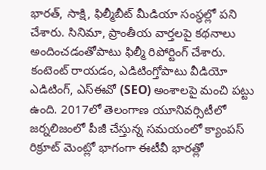భారత్, సాక్షి, ఫిల్మీబీట్ మీడియా సంస్థల్లో పని చేశారు. సినిమా, ప్రాంతీయ వార్తలపై కథనాలు అందించడంతోపాటు ఫిల్మీ రిపోర్టింగ్ చేశారు. కంటెంట్ రాయడం, ఎడిటింగ్తోపాటు వీడియో ఎడిటింగ్, ఎస్ఈవో (SEO) అంశాలపై మంచి పట్టు ఉంది. 2017లో తెలంగాణ యూనివర్సిటీలో జర్నలిజంలో పీజీ చేస్తున్న సమయంలో క్యాంపస్ రిక్రూట్ మెంట్లో భాగంగా ఈటీవీ భారత్లో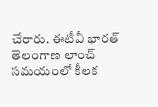చేరారు. ఈటీవీ భారత్ తెలంగాణ లాంచ్ సమయంలో కీలక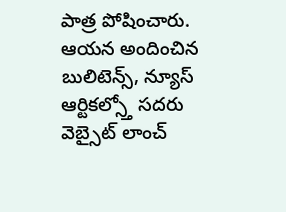పాత్ర పోషించారు. ఆయన అందించిన బులిటెన్స్, న్యూస్ ఆర్టికల్స్తో సదరు వెబ్సైట్ లాంచ్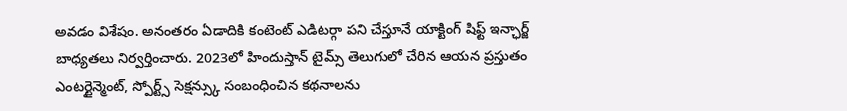అవడం విశేషం. అనంతరం ఏడాదికి కంటెంట్ ఎడిటర్గా పని చేస్తూనే యాక్టింగ్ షిఫ్ట్ ఇన్ఛార్జ్ బాధ్యతలు నిర్వర్తించారు. 2023లో హిందుస్తాన్ టైమ్స్ తెలుగులో చేరిన ఆయన ప్రస్తుతం ఎంటర్టైన్మెంట్, స్పోర్ట్స్ సెక్షన్స్కు సంబంధించిన కథనాలను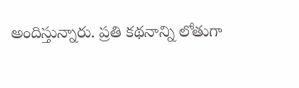అందిస్తున్నారు. ప్రతి కథనాన్ని లోతుగా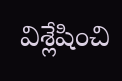విశ్లేషించి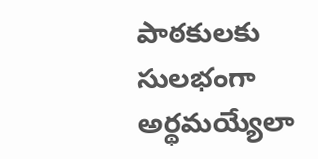పాఠకులకు సులభంగా అర్థమయ్యేలా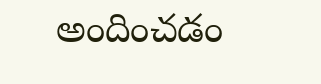అందించడం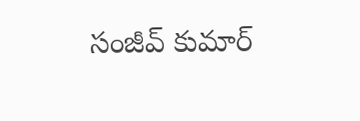సంజీవ్ కుమార్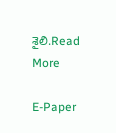శైలి.Read More

E-Paper